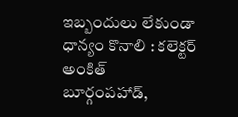ఇబ్బందులు లేకుండా ధాన్యం కొనాలి : కలెక్టర్ అంకిత్
బూర్గంపహాడ్,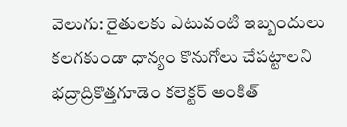వెలుగు: రైతులకు ఎటువంటి ఇబ్బందులు కలగకుండా ధాన్యం కొనుగోలు చేపట్టాలని భద్రాద్రికొత్తగూడెం కలెక్టర్ అంకిత్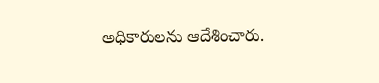అధికారులను ఆదేశించారు.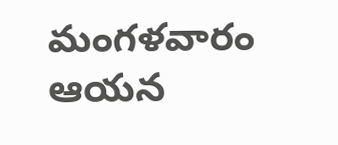మంగళవారం ఆయన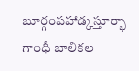బూర్గంపహాడ్కస్తూర్భా గాంధీ బాలికల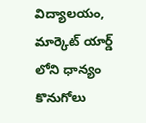విద్యాలయం, మార్కెట్ యార్డ్ లోని ధాన్యం కొనుగోలు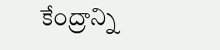కేంద్రాన్ని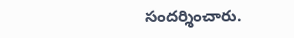సందర్శించారు.